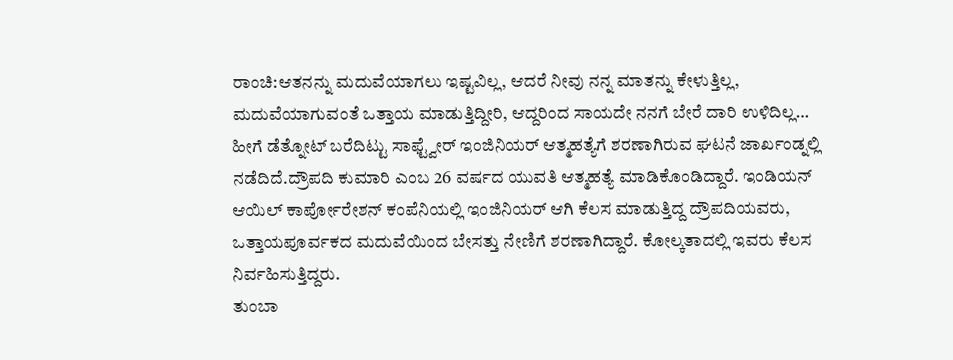ರಾಂಚಿ:ಆತನನ್ನು ಮದುವೆಯಾಗಲು ಇಷ್ಟವಿಲ್ಲ, ಆದರೆ ನೀವು ನನ್ನ ಮಾತನ್ನು ಕೇಳುತ್ತಿಲ್ಲ, ಮದುವೆಯಾಗುವಂತೆ ಒತ್ತಾಯ ಮಾಡುತ್ತಿದ್ದೀರಿ, ಆದ್ದರಿಂದ ಸಾಯದೇ ನನಗೆ ಬೇರೆ ದಾರಿ ಉಳಿದಿಲ್ಲ…
ಹೀಗೆ ಡೆತ್ನೋಟ್ ಬರೆದಿಟ್ಟು ಸಾಫ್ಟ್ವೇರ್ ಇಂಜಿನಿಯರ್ ಆತ್ಮಹತ್ಯೆಗೆ ಶರಣಾಗಿರುವ ಘಟನೆ ಜಾರ್ಖಂಡ್ನಲ್ಲಿ ನಡೆದಿದೆ.ದ್ರೌಪದಿ ಕುಮಾರಿ ಎಂಬ 26 ವರ್ಷದ ಯುವತಿ ಆತ್ಮಹತ್ಯೆ ಮಾಡಿಕೊಂಡಿದ್ದಾರೆ. ಇಂಡಿಯನ್ ಆಯಿಲ್ ಕಾರ್ಪೋರೇಶನ್ ಕಂಪೆನಿಯಲ್ಲಿ ಇಂಜಿನಿಯರ್ ಆಗಿ ಕೆಲಸ ಮಾಡುತ್ತಿದ್ದ ದ್ರೌಪದಿಯವರು, ಒತ್ತಾಯಪೂರ್ವಕದ ಮದುವೆಯಿಂದ ಬೇಸತ್ತು ನೇಣಿಗೆ ಶರಣಾಗಿದ್ದಾರೆ. ಕೋಲ್ಕತಾದಲ್ಲಿ ಇವರು ಕೆಲಸ ನಿರ್ವಹಿಸುತ್ತಿದ್ದರು.
ತುಂಬಾ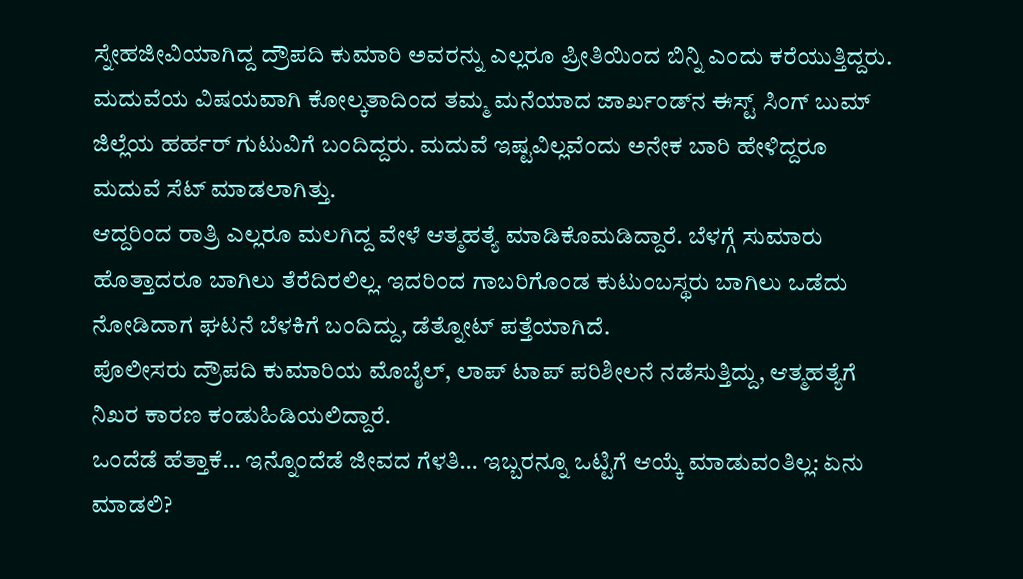ಸ್ನೇಹಜೀವಿಯಾಗಿದ್ದ ದ್ರೌಪದಿ ಕುಮಾರಿ ಅವರನ್ನು ಎಲ್ಲರೂ ಪ್ರೀತಿಯಿಂದ ಬಿನ್ನಿ ಎಂದು ಕರೆಯುತ್ತಿದ್ದರು. ಮದುವೆಯ ವಿಷಯವಾಗಿ ಕೋಲ್ಕತಾದಿಂದ ತಮ್ಮ ಮನೆಯಾದ ಜಾರ್ಖಂಡ್‍ನ ಈಸ್ಟ್ ಸಿಂಗ್ ಬುಮ್ ಜಿಲ್ಲೆಯ ಹರ್ಹರ್ ಗುಟುವಿಗೆ ಬಂದಿದ್ದರು. ಮದುವೆ ಇಷ್ಟವಿಲ್ಲವೆಂದು ಅನೇಕ ಬಾರಿ ಹೇಳಿದ್ದರೂ ಮದುವೆ ಸೆಟ್ ಮಾಡಲಾಗಿತ್ತು.
ಆದ್ದರಿಂದ ರಾತ್ರಿ ಎಲ್ಲರೂ ಮಲಗಿದ್ದ ವೇಳೆ ಆತ್ಮಹತ್ಯೆ ಮಾಡಿಕೊಮಡಿದ್ದಾರೆ. ಬೆಳಗ್ಗೆ ಸುಮಾರು ಹೊತ್ತಾದರೂ ಬಾಗಿಲು ತೆರೆದಿರಲಿಲ್ಲ. ಇದರಿಂದ ಗಾಬರಿಗೊಂಡ ಕುಟುಂಬಸ್ಥರು ಬಾಗಿಲು ಒಡೆದು ನೋಡಿದಾಗ ಘಟನೆ ಬೆಳಕಿಗೆ ಬಂದಿದ್ದು, ಡೆತ್ನೋಟ್ ಪತ್ತೆಯಾಗಿದೆ.
ಪೊಲೀಸರು ದ್ರೌಪದಿ ಕುಮಾರಿಯ ಮೊಬೈಲ್, ಲಾಪ್ ಟಾಪ್ ಪರಿಶೀಲನೆ ನಡೆಸುತ್ತಿದ್ದು, ಆತ್ಮಹತ್ಯೆಗೆ ನಿಖರ ಕಾರಣ ಕಂಡುಹಿಡಿಯಲಿದ್ದಾರೆ.
ಒಂದೆಡೆ ಹೆತ್ತಾಕೆ… ಇನ್ನೊಂದೆಡೆ ಜೀವದ ಗೆಳತಿ… ಇಬ್ಬರನ್ನೂ ಒಟ್ಟಿಗೆ ಆಯ್ಕೆ ಮಾಡುವಂತಿಲ್ಲ: ಏನು ಮಾಡಲಿ?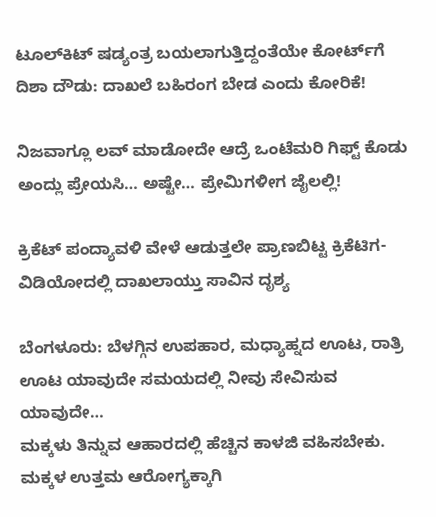ಟೂಲ್‌ಕಿಟ್‌ ಷಡ್ಯಂತ್ರ ಬಯಲಾಗುತ್ತಿದ್ದಂತೆಯೇ ಕೋರ್ಟ್‌ಗೆ ದಿಶಾ ದೌಡು: ದಾಖಲೆ ಬಹಿರಂಗ ಬೇಡ ಎಂದು ಕೋರಿಕೆ!

ನಿಜವಾಗ್ಲೂ ಲವ್‌ ಮಾಡೋದೇ ಆದ್ರೆ ಒಂಟೆಮರಿ ಗಿಫ್ಟ್‌ ಕೊಡು ಅಂದ್ಲು ಪ್ರೇಯಸಿ… ಅಷ್ಟೇ… ಪ್ರೇಮಿಗಳೀಗ ಜೈಲಲ್ಲಿ!

ಕ್ರಿಕೆಟ್‌ ಪಂದ್ಯಾವಳಿ ವೇಳೆ ಆಡುತ್ತಲೇ ಪ್ರಾಣಬಿಟ್ಟ ಕ್ರಿಕೆಟಿಗ- ವಿಡಿಯೋದಲ್ಲಿ ದಾಖಲಾಯ್ತು ಸಾವಿನ ದೃಶ್ಯ

ಬೆಂಗಳೂರು: ಬೆಳಗ್ಗಿನ ಉಪಹಾರ, ಮಧ್ಯಾಹ್ನದ ಊಟ, ರಾತ್ರಿ ಊಟ ಯಾವುದೇ ಸಮಯದಲ್ಲಿ ನೀವು ಸೇವಿಸುವ ಯಾವುದೇ…
ಮಕ್ಕಳು ತಿನ್ನುವ ಆಹಾರದಲ್ಲಿ ಹೆಚ್ಚಿನ ಕಾಳಜಿ ವಹಿಸಬೇಕು. ಮಕ್ಕಳ ಉತ್ತಮ ಆರೋಗ್ಯಕ್ಕಾಗಿ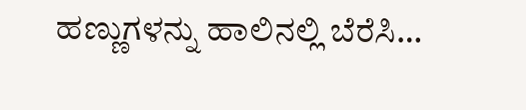ಹಣ್ಣುಗಳನ್ನು ಹಾಲಿನಲ್ಲಿ ಬೆರೆಸಿ…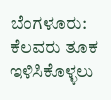ಬೆಂಗಳೂರು: ಕೆಲವರು ತೂಕ ಇಳಿಸಿಕೊಳ್ಳಲು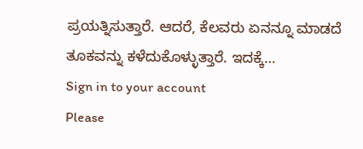ಪ್ರಯತ್ನಿಸುತ್ತಾರೆ. ಆದರೆ, ಕೆಲವರು ಏನನ್ನೂ ಮಾಡದೆ ತೂಕವನ್ನು ಕಳೆದುಕೊಳ್ಳುತ್ತಾರೆ. ಇದಕ್ಕೆ…
Sign in to your account
Please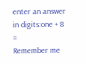enter an answer in digits:one + 8 =
Remember me